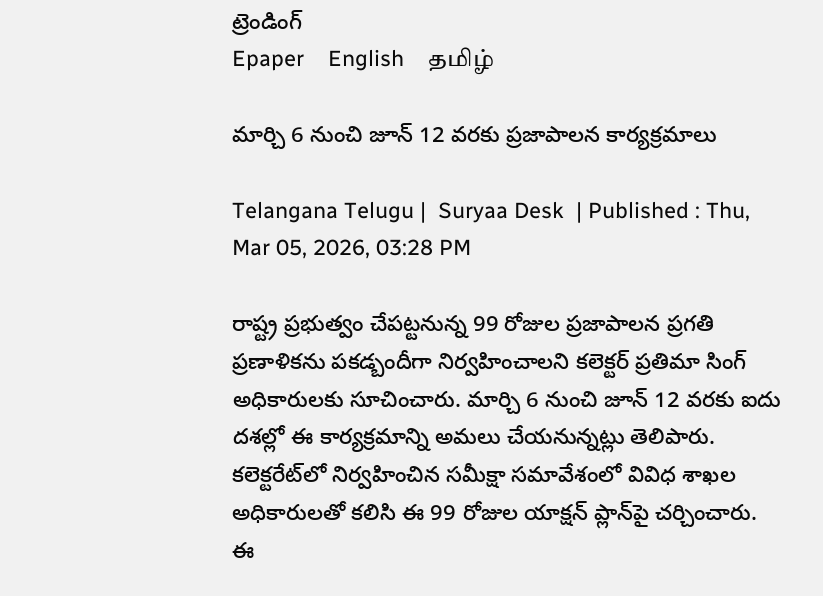ట్రెండింగ్
Epaper    English    தமிழ்

మార్చి 6 నుంచి జూన్ 12 వరకు ప్రజాపాలన కార్యక్రమాలు

Telangana Telugu |  Suryaa Desk  | Published : Thu, Mar 05, 2026, 03:28 PM

రాష్ట్ర ప్రభుత్వం చేపట్టనున్న 99 రోజుల ప్రజాపాలన ప్రగతి ప్రణాళికను పకడ్బందీగా నిర్వహించాలని కలెక్టర్ ప్రతిమా సింగ్ అధికారులకు సూచించారు. మార్చి 6 నుంచి జూన్ 12 వరకు ఐదు దశల్లో ఈ కార్యక్రమాన్ని అమలు చేయనున్నట్లు తెలిపారు. కలెక్టరేట్‌లో నిర్వహించిన సమీక్షా సమావేశంలో వివిధ శాఖల అధికారులతో కలిసి ఈ 99 రోజుల యాక్షన్ ప్లాన్‌పై చర్చించారు. ఈ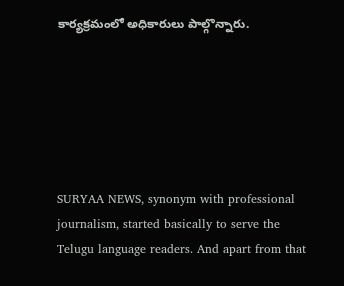కార్యక్రమంలో అధికారులు పాల్గొన్నారు.






SURYAA NEWS, synonym with professional journalism, started basically to serve the Telugu language readers. And apart from that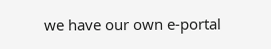we have our own e-portal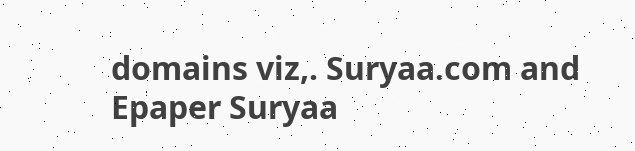domains viz,. Suryaa.com and Epaper Suryaa